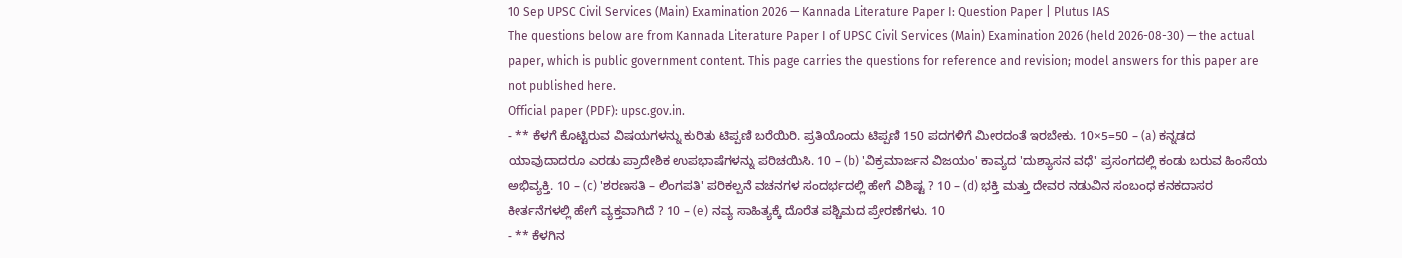10 Sep UPSC Civil Services (Main) Examination 2026 — Kannada Literature Paper I: Question Paper | Plutus IAS
The questions below are from Kannada Literature Paper I of UPSC Civil Services (Main) Examination 2026 (held 2026-08-30) — the actual paper, which is public government content. This page carries the questions for reference and revision; model answers for this paper are not published here.
Official paper (PDF): upsc.gov.in.
- ** ಕೆಳಗೆ ಕೊಟ್ಟಿರುವ ವಿಷಯಗಳನ್ನು ಕುರಿತು ಟಿಪ್ಪಣಿ ಬರೆಯಿರಿ. ಪ್ರತಿಯೊಂದು ಟಿಪ್ಪಣಿ 150 ಪದಗಳಿಗೆ ಮೀರದಂತೆ ಇರಬೇಕು. 10×5=50 – (a) ಕನ್ನಡದ ಯಾವುದಾದರೂ ಎರಡು ಪ್ರಾದೇಶಿಕ ಉಪಭಾಷೆಗಳನ್ನು ಪರಿಚಯಿಸಿ. 10 – (b) 'ವಿಕ್ರಮಾರ್ಜನ ವಿಜಯಂ' ಕಾವ್ಯದ 'ದುಶ್ಯಾಸನ ವಧೆ' ಪ್ರಸಂಗದಲ್ಲಿ ಕಂಡು ಬರುವ ಹಿಂಸೆಯ ಅಭಿವ್ಯಕ್ತಿ. 10 – (c) 'ಶರಣಸತಿ – ಲಿಂಗಪತಿ' ಪರಿಕಲ್ಪನೆ ವಚನಗಳ ಸಂದರ್ಭದಲ್ಲಿ ಹೇಗೆ ವಿಶಿಷ್ಟ ? 10 – (d) ಭಕ್ತಿ ಮತ್ತು ದೇವರ ನಡುವಿನ ಸಂಬಂಧ ಕನಕದಾಸರ ಕೀರ್ತನೆಗಳಲ್ಲಿ ಹೇಗೆ ವ್ಯಕ್ತವಾಗಿದೆ ? 10 – (e) ನವ್ಯ ಸಾಹಿತ್ಯಕ್ಕೆ ದೊರೆತ ಪಶ್ಚಿಮದ ಪ್ರೇರಣೆಗಳು. 10
- ** ಕೆಳಗಿನ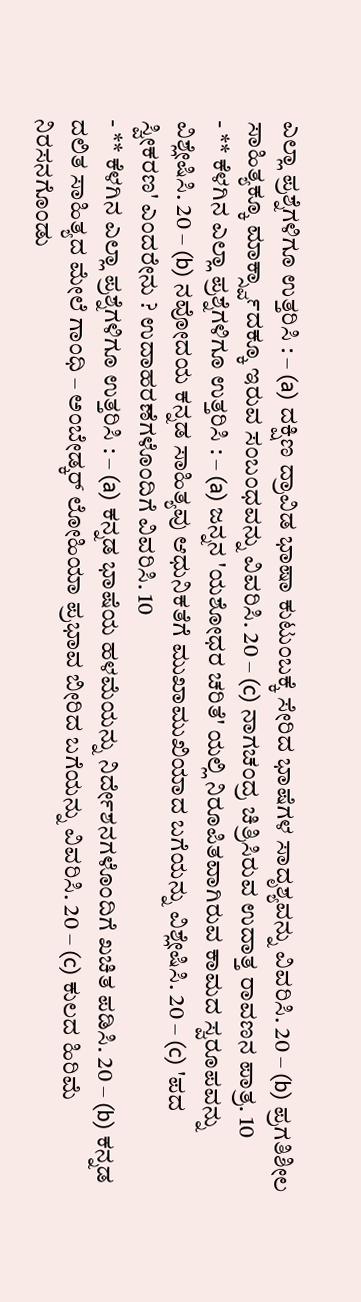ಎಲ್ಲಾ ಪ್ರಶ್ನೆಗಳಿಗೂ ಉತ್ತರಿಸಿ : – (a) ದಕ್ಷಿಣ ದ್ರಾವಿಡ ಭಾಷಾ ಕುಟುಂಬಕ್ಕೆ ಸೇರಿದ ಭಾಷೆಗಳ ಸಾದೃಶ್ಯವನ್ನು ವಿವರಿಸಿ. 20 – (b) ಪ್ರಗತಿಶೀಲ ಸಾಹಿತ್ಯಕ್ಕೂ ಮಾರ್ಕ್ಸ್ವಾದಕ್ಕೂ ಇರುವ ಸಂಬಂಧವನ್ನು ವಿವರಿಸಿ. 20 – (c) ನಾಗಚಂದ್ರ ಚಿತ್ರಿಸಿರುವ ಉದಾತ್ತ ರಾವಣನ ಪಾತ್ರ. 10
- ** ಕೆಳಗಿನ ಎಲ್ಲಾ ಪ್ರಶ್ನೆಗಳಿಗೂ ಉತ್ತರಿಸಿ : – (a) ಜನ್ನನ 'ಯಶೋಧರ ಚರಿತೆ' ಯಲ್ಲಿ ನಿರೂಪಿತವಾಗಿರುವ ಕಾಮದ ಸ್ವರೂಪವನ್ನು ವಿಶ್ಲೇಷಿಸಿ. 20 – (b) ನವೋದಯ ಕನ್ನಡ ಸಾಹಿತ್ಯವು ಆಧುನಿಕತೆಗೆ ಮುಖಾಮುಖಿಯಾದ ಬಗೆಯನ್ನು ವಿಶ್ಲೇಷಿಸಿ. 20 – (c) 'ಪದ ಸ್ವೀಕರಣ' ಎಂದರೇನು ? ಉದಾಹರಣೆಗಳೊಂದಿಗೆ ವಿವರಿಸಿ. 10
- ** ಕೆಳಗಿನ ಎಲ್ಲಾ ಪ್ರಶ್ನೆಗಳಿಗೂ ಉತ್ತರಿಸಿ : – (a) ಕನ್ನಡ ಭಾಷೆಯ ಹಳಮೆಯನ್ನು ನಿರ್ದೇಶನಗಳೊಂದಿಗೆ ಖಚಿತ ಪಡಿಸಿ. 20 – (b) ಕನ್ನಡ ದಲಿತ ಸಾಹಿತ್ಯದ ಮೇಲೆ ಗಾಂಧಿ – ಅಂಬೇಡ್ಕರ್ ಲೋಹಿಯಾ ಪ್ರಭಾವ ಬೀರಿದ ಬಗೆಯನ್ನು ವಿವರಿಸಿ. 20 – (c) ಕುಲದ ಹಿರಿಮೆ ನಿರಸನಗೊಂಡು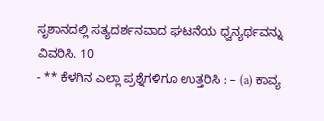ಸೃಶಾನದಲ್ಲಿ ಸತ್ಯದರ್ಶನವಾದ ಘಟನೆಯ ಧ್ವನ್ಯರ್ಥವನ್ನು ವಿವರಿಸಿ. 10
- ** ಕೆಳಗಿನ ಎಲ್ಲಾ ಪ್ರಶ್ನೆಗಳಿಗೂ ಉತ್ತರಿಸಿ : – (a) ಕಾವ್ಯ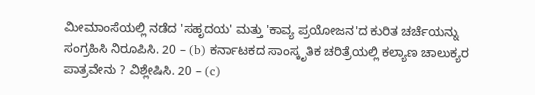ಮೀಮಾಂಸೆಯಲ್ಲಿ ನಡೆದ 'ಸಹೃದಯ' ಮತ್ತು 'ಕಾವ್ಯ ಪ್ರಯೋಜನ'ದ ಕುರಿತ ಚರ್ಚೆಯನ್ನು ಸಂಗ್ರಹಿಸಿ ನಿರೂಪಿಸಿ. 20 – (b) ಕರ್ನಾಟಕದ ಸಾಂಸ್ಕೃತಿಕ ಚರಿತ್ರೆಯಲ್ಲಿ ಕಲ್ಯಾಣ ಚಾಲುಕ್ಯರ ಪಾತ್ರವೇನು ? ವಿಶ್ಲೇಷಿಸಿ. 20 – (c)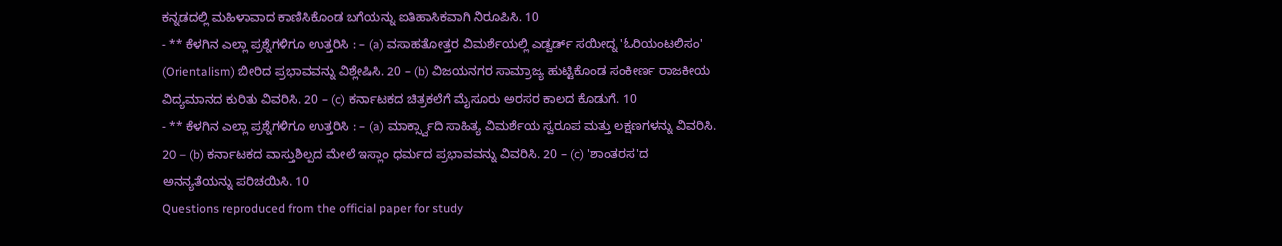ಕನ್ನಡದಲ್ಲಿ ಮಹಿಳಾವಾದ ಕಾಣಿಸಿಕೊಂಡ ಬಗೆಯನ್ನು ಐತಿಹಾಸಿಕವಾಗಿ ನಿರೂಪಿಸಿ. 10
- ** ಕೆಳಗಿನ ಎಲ್ಲಾ ಪ್ರಶ್ನೆಗಳಿಗೂ ಉತ್ತರಿಸಿ : – (a) ವಸಾಹತೋತ್ತರ ವಿಮರ್ಶೆಯಲ್ಲಿ ಎಡ್ವರ್ಡ್ ಸಯೀದ್ನ 'ಓರಿಯಂಟಲಿಸಂ' (Orientalism) ಬೀರಿದ ಪ್ರಭಾವವನ್ನು ವಿಶ್ಲೇಷಿಸಿ. 20 – (b) ವಿಜಯನಗರ ಸಾಮ್ರಾಜ್ಯ ಹುಟ್ಟಿಕೊಂಡ ಸಂಕೀರ್ಣ ರಾಜಕೀಯ ವಿದ್ಯಮಾನದ ಕುರಿತು ವಿವರಿಸಿ. 20 – (c) ಕರ್ನಾಟಕದ ಚಿತ್ರಕಲೆಗೆ ಮೈಸೂರು ಅರಸರ ಕಾಲದ ಕೊಡುಗೆ. 10
- ** ಕೆಳಗಿನ ಎಲ್ಲಾ ಪ್ರಶ್ನೆಗಳಿಗೂ ಉತ್ತರಿಸಿ : – (a) ಮಾರ್ಕ್ಸ್ವಾದಿ ಸಾಹಿತ್ಯ ವಿಮರ್ಶೆಯ ಸ್ವರೂಪ ಮತ್ತು ಲಕ್ಷಣಗಳನ್ನು ವಿವರಿಸಿ. 20 – (b) ಕರ್ನಾಟಕದ ವಾಸ್ತುಶಿಲ್ಪದ ಮೇಲೆ ಇಸ್ಲಾಂ ಧರ್ಮದ ಪ್ರಭಾವವನ್ನು ವಿವರಿಸಿ. 20 – (c) 'ಶಾಂತರಸ'ದ ಅನನ್ಯತೆಯನ್ನು ಪರಿಚಯಿಸಿ. 10
Questions reproduced from the official paper for study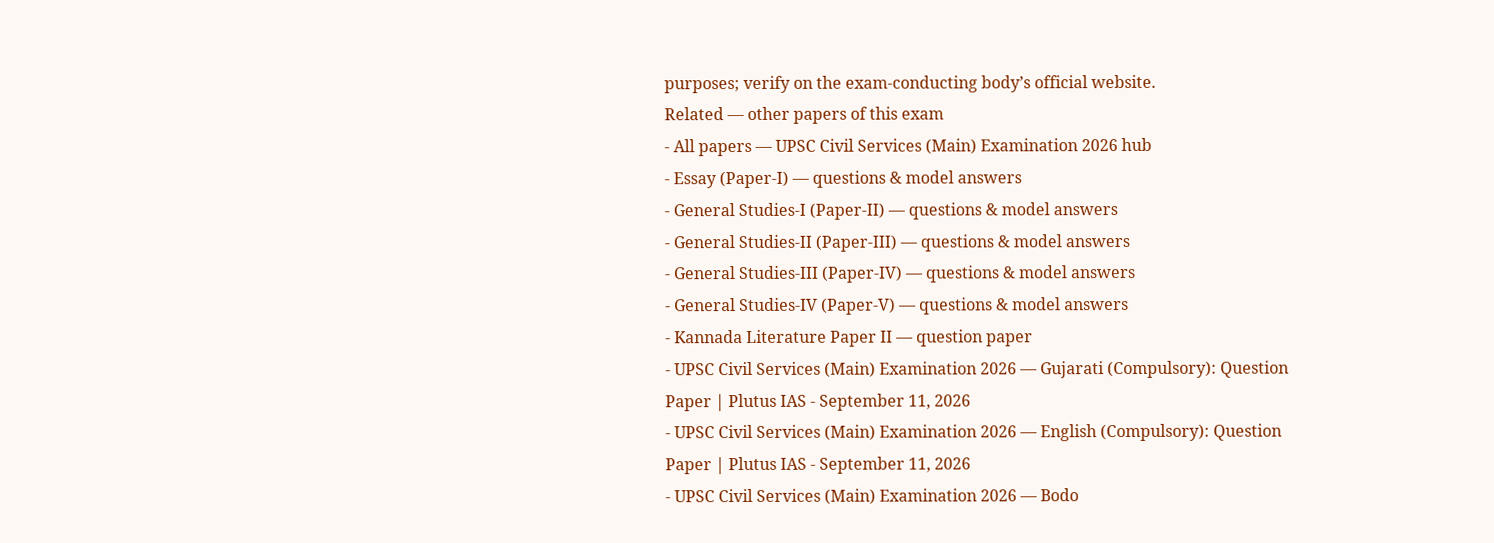purposes; verify on the exam-conducting body’s official website.
Related — other papers of this exam
- All papers — UPSC Civil Services (Main) Examination 2026 hub
- Essay (Paper-I) — questions & model answers
- General Studies-I (Paper-II) — questions & model answers
- General Studies-II (Paper-III) — questions & model answers
- General Studies-III (Paper-IV) — questions & model answers
- General Studies-IV (Paper-V) — questions & model answers
- Kannada Literature Paper II — question paper
- UPSC Civil Services (Main) Examination 2026 — Gujarati (Compulsory): Question Paper | Plutus IAS - September 11, 2026
- UPSC Civil Services (Main) Examination 2026 — English (Compulsory): Question Paper | Plutus IAS - September 11, 2026
- UPSC Civil Services (Main) Examination 2026 — Bodo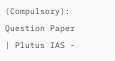(Compulsory): Question Paper | Plutus IAS -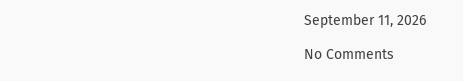September 11, 2026

No Comments